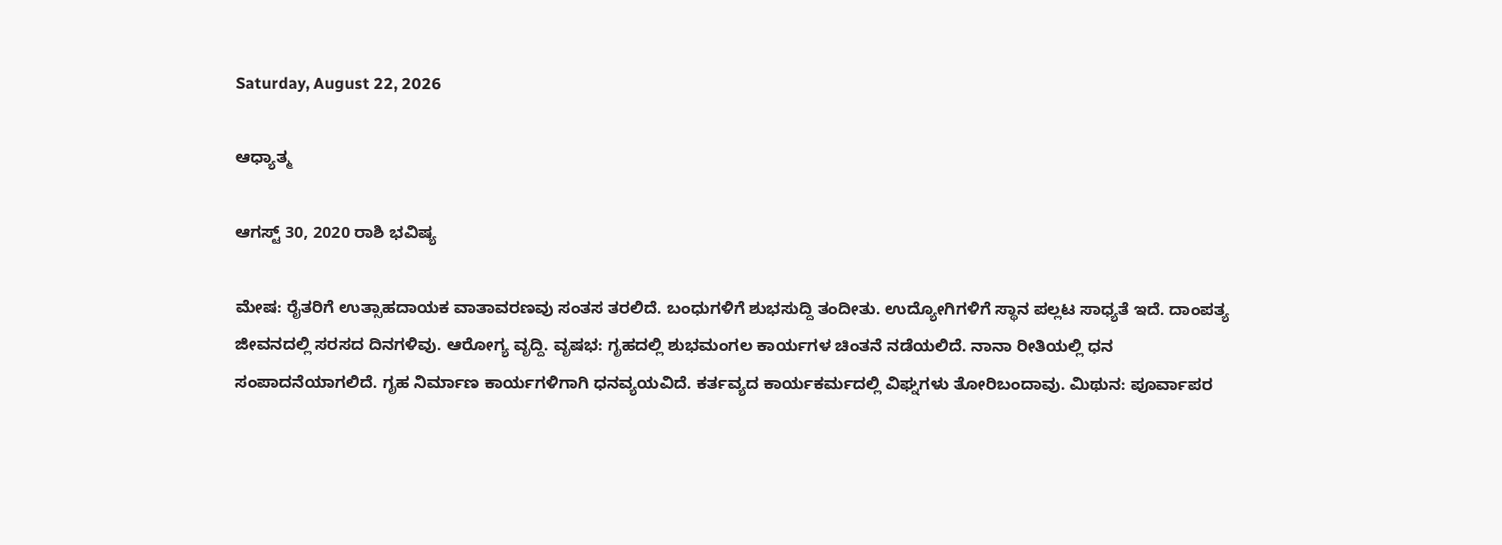Saturday, August 22, 2026

ಆಧ್ಯಾತ್ಮ

ಆಗಸ್ಟ್ 30, 2020 ರಾಶಿ ಭವಿಷ್ಯ

ಮೇಷ: ರೈತರಿಗೆ ಉತ್ಸಾಹದಾಯಕ ವಾತಾವರಣವು ಸಂತಸ ತರಲಿದೆ. ಬಂಧುಗಳಿಗೆ ಶುಭಸುದ್ದಿ ತಂದೀತು. ಉದ್ಯೋಗಿಗಳಿಗೆ ಸ್ಥಾನ ಪಲ್ಲಟ ಸಾಧ್ಯತೆ ಇದೆ. ದಾಂಪತ್ಯ ಜೀವನದಲ್ಲಿ ಸರಸದ ದಿನಗಳಿವು. ಆರೋಗ್ಯ ವೃದ್ದಿ. ವೃಷಭ: ಗೃಹದಲ್ಲಿ ಶುಭಮಂಗಲ ಕಾರ್ಯಗಳ ಚಿಂತನೆ ನಡೆಯಲಿದೆ. ನಾನಾ ರೀತಿಯಲ್ಲಿ ಧನ ಸಂಪಾದನೆಯಾಗಲಿದೆ. ಗೃಹ ನಿರ್ಮಾಣ ಕಾರ್ಯಗಳಿಗಾಗಿ ಧನವ್ಯಯವಿದೆ. ಕರ್ತವ್ಯದ ಕಾರ್ಯಕರ್ಮದಲ್ಲಿ ವಿಘ್ನಗಳು ತೋರಿಬಂದಾವು. ಮಿಥುನ: ಪೂರ್ವಾಪರ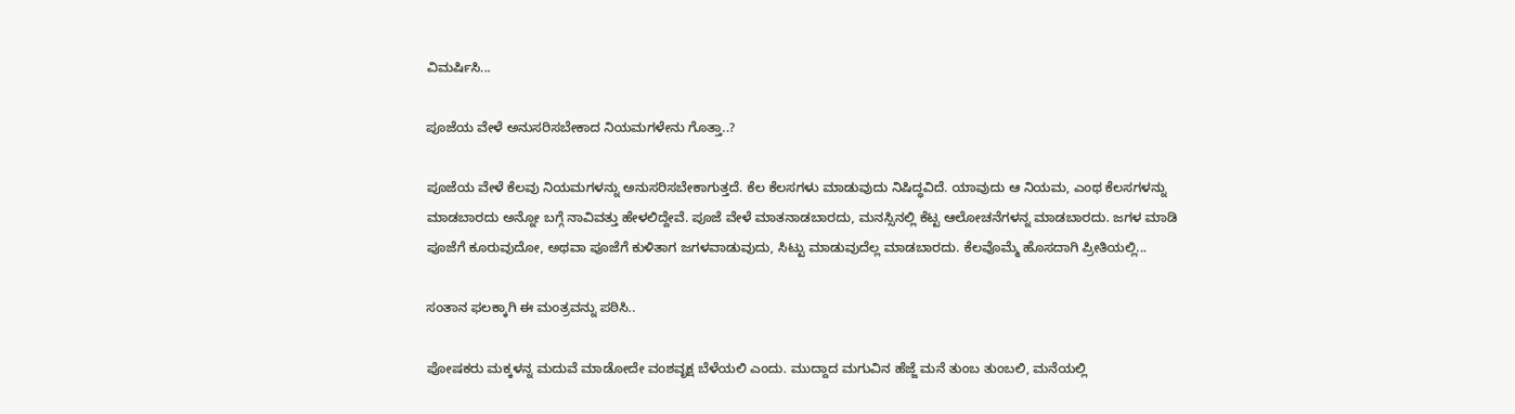ವಿಮರ್ಷಿಸಿ...

ಪೂಜೆಯ ವೇಳೆ ಅನುಸರಿಸಬೇಕಾದ ನಿಯಮಗಳೇನು ಗೊತ್ತಾ..?

ಪೂಜೆಯ ವೇಳೆ ಕೆಲವು ನಿಯಮಗಳನ್ನು ಅನುಸರಿಸಬೇಕಾಗುತ್ತದೆ. ಕೆಲ ಕೆಲಸಗಳು ಮಾಡುವುದು ನಿಷಿದ್ಧವಿದೆ. ಯಾವುದು ಆ ನಿಯಮ, ಎಂಥ ಕೆಲಸಗಳನ್ನು ಮಾಡಬಾರದು ಅನ್ನೋ ಬಗ್ಗೆ ನಾವಿವತ್ತು ಹೇಳಲಿದ್ದೇವೆ. ಪೂಜೆ ವೇಳೆ ಮಾತನಾಡಬಾರದು, ಮನಸ್ಸಿನಲ್ಲಿ ಕೆಟ್ಟ ಆಲೋಚನೆಗಳನ್ನ ಮಾಡಬಾರದು. ಜಗಳ ಮಾಡಿ ಪೂಜೆಗೆ ಕೂರುವುದೋ, ಅಥವಾ ಪೂಜೆಗೆ ಕುಳಿತಾಗ ಜಗಳವಾಡುವುದು, ಸಿಟ್ಟು ಮಾಡುವುದೆಲ್ಲ ಮಾಡಬಾರದು. ಕೆಲವೊಮ್ಮೆ ಹೊಸದಾಗಿ ಪ್ರೀತಿಯಲ್ಲಿ...

ಸಂತಾನ ಫಲಕ್ಕಾಗಿ ಈ ಮಂತ್ರವನ್ನು ಪಠಿಸಿ..

ಪೋಷಕರು ಮಕ್ಕಳನ್ನ ಮದುವೆ ಮಾಡೋದೇ ವಂಶವೃಕ್ಷ ಬೆಳೆಯಲಿ ಎಂದು. ಮುದ್ದಾದ ಮಗುವಿನ ಹೆಜ್ಜೆ ಮನೆ ತುಂಬ ತುಂಬಲಿ, ಮನೆಯಲ್ಲಿ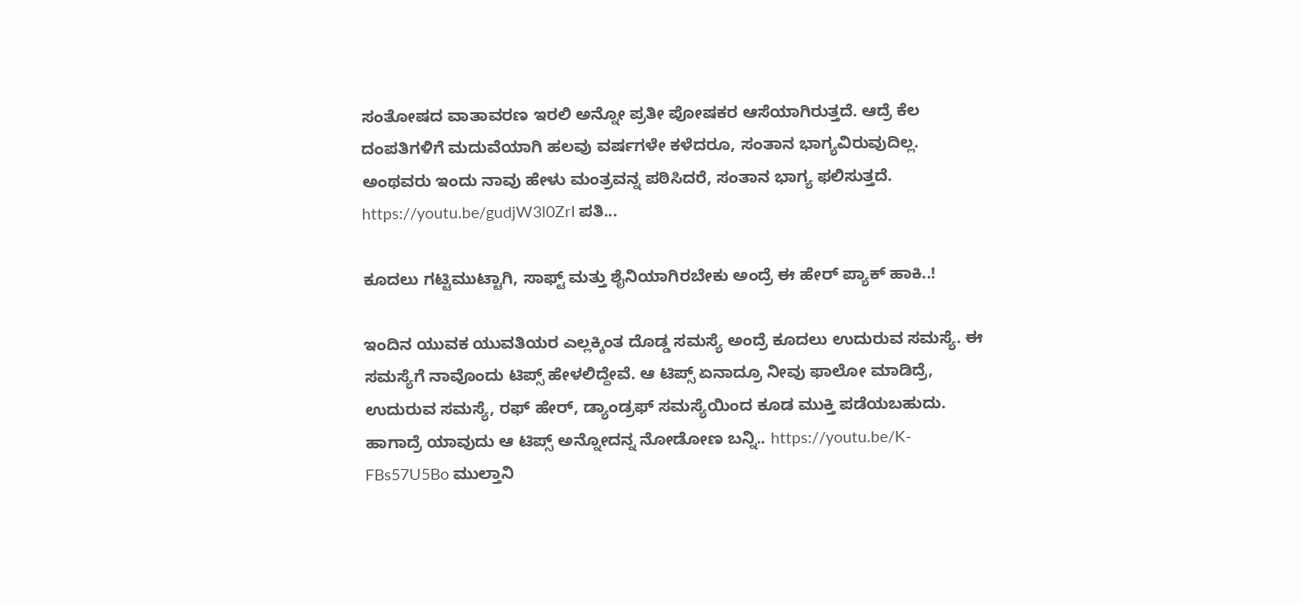ಸಂತೋಷದ ವಾತಾವರಣ ಇರಲಿ ಅನ್ನೋ ಪ್ರತೀ ಪೋಷಕರ ಆಸೆಯಾಗಿರುತ್ತದೆ. ಆದ್ರೆ ಕೆಲ ದಂಪತಿಗಳಿಗೆ ಮದುವೆಯಾಗಿ ಹಲವು ವರ್ಷಗಳೇ ಕಳೆದರೂ, ಸಂತಾನ ಭಾಗ್ಯವಿರುವುದಿಲ್ಲ. ಅಂಥವರು ಇಂದು ನಾವು ಹೇಳು ಮಂತ್ರವನ್ನ ಪಠಿಸಿದರೆ, ಸಂತಾನ ಭಾಗ್ಯ ಫಲಿಸುತ್ತದೆ. https://youtu.be/gudjW3l0ZrI ಪತಿ...

ಕೂದಲು ಗಟ್ಟಿಮುಟ್ಟಾಗಿ, ಸಾಫ್ಟ್ ಮತ್ತು ಶೈನಿಯಾಗಿರಬೇಕು ಅಂದ್ರೆ ಈ ಹೇರ್ ಪ್ಯಾಕ್ ಹಾಕಿ..!

ಇಂದಿನ ಯುವಕ ಯುವತಿಯರ ಎಲ್ಲಕ್ಕಿಂತ ದೊಡ್ಡ ಸಮಸ್ಯೆ ಅಂದ್ರೆ ಕೂದಲು ಉದುರುವ ಸಮಸ್ಯೆ. ಈ ಸಮಸ್ಯೆಗೆ ನಾವೊಂದು ಟಿಪ್ಸ್ ಹೇಳಲಿದ್ದೇವೆ. ಆ ಟಿಪ್ಸ್ ಏನಾದ್ರೂ ನೀವು ಫಾಲೋ ಮಾಡಿದ್ರೆ, ಉದುರುವ ಸಮಸ್ಯೆ, ರಫ್ ಹೇರ್, ಡ್ಯಾಂಡ್ರಫ್ ಸಮಸ್ಯೆಯಿಂದ ಕೂಡ ಮುಕ್ತಿ ಪಡೆಯಬಹುದು. ಹಾಗಾದ್ರೆ ಯಾವುದು ಆ ಟಿಪ್ಸ್ ಅನ್ನೋದನ್ನ ನೋಡೋಣ ಬನ್ನಿ.. https://youtu.be/K-FBs57U5Bo ಮುಲ್ತಾನಿ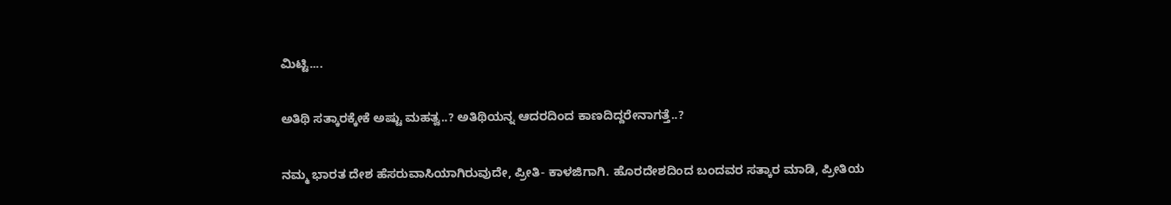ಮಿಟ್ಟಿ....

ಅತಿಥಿ ಸತ್ಕಾರಕ್ಕೇಕೆ ಅಷ್ಟು ಮಹತ್ವ..? ಅತಿಥಿಯನ್ನ ಆದರದಿಂದ ಕಾಣದಿದ್ದರೇನಾಗತ್ತೆ..?

ನಮ್ಮ ಭಾರತ ದೇಶ ಹೆಸರುವಾಸಿಯಾಗಿರುವುದೇ, ಪ್ರೀತಿ- ಕಾಳಜಿಗಾಗಿ. ಹೊರದೇಶದಿಂದ ಬಂದವರ ಸತ್ಕಾರ ಮಾಡಿ, ಪ್ರೀತಿಯ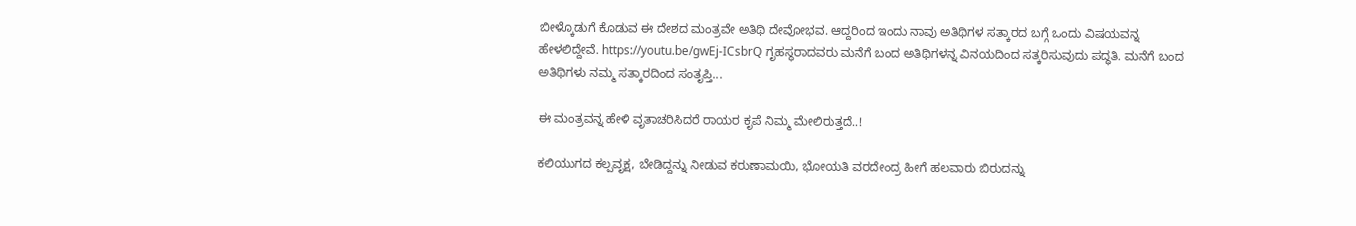ಬೀಳ್ಕೊಡುಗೆ ಕೊಡುವ ಈ ದೇಶದ ಮಂತ್ರವೇ ಅತಿಥಿ ದೇವೋಭವ. ಆದ್ದರಿಂದ ಇಂದು ನಾವು ಅತಿಥಿಗಳ ಸತ್ಕಾರದ ಬಗ್ಗೆ ಒಂದು ವಿಷಯವನ್ನ ಹೇಳಲಿದ್ದೇವೆ. https://youtu.be/gwEj-ICsbrQ ಗೃಹಸ್ಥರಾದವರು ಮನೆಗೆ ಬಂದ ಅತಿಥಿಗಳನ್ನ ವಿನಯದಿಂದ ಸತ್ಕರಿಸುವುದು ಪದ್ಧತಿ. ಮನೆಗೆ ಬಂದ ಅತಿಥಿಗಳು ನಮ್ಮ ಸತ್ಕಾರದಿಂದ ಸಂತೃಪ್ತಿ...

ಈ ಮಂತ್ರವನ್ನ ಹೇಳಿ ವೃತಾಚರಿಸಿದರೆ ರಾಯರ ಕೃಪೆ ನಿಮ್ಮ ಮೇಲಿರುತ್ತದೆ..!

ಕಲಿಯುಗದ ಕಲ್ಪವೃಕ್ಷ, ಬೇಡಿದ್ದನ್ನು ನೀಡುವ ಕರುಣಾಮಯಿ, ಭೋಯತಿ ವರದೇಂದ್ರ ಹೀಗೆ ಹಲವಾರು ಬಿರುದನ್ನು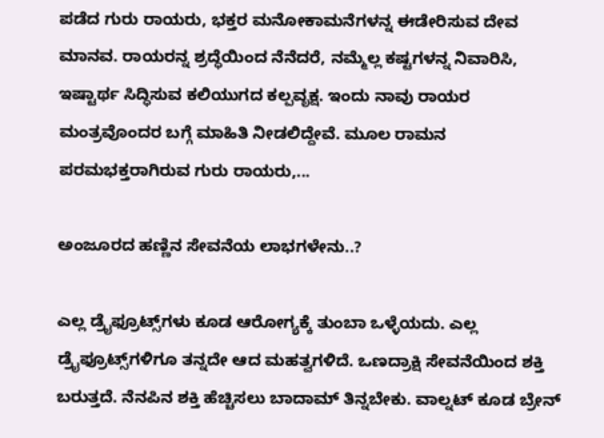ಪಡೆದ ಗುರು ರಾಯರು, ಭಕ್ತರ ಮನೋಕಾಮನೆಗಳನ್ನ ಈಡೇರಿಸುವ ದೇವ ಮಾನವ. ರಾಯರನ್ನ ಶ್ರದ್ಧೆಯಿಂದ ನೆನೆದರೆ, ನಮ್ಮೆಲ್ಲ ಕಷ್ಟಗಳನ್ನ ನಿವಾರಿಸಿ, ಇಷ್ಟಾರ್ಥ ಸಿದ್ಧಿಸುವ ಕಲಿಯುಗದ ಕಲ್ಪವೃಕ್ಷ. ಇಂದು ನಾವು ರಾಯರ ಮಂತ್ರವೊಂದರ ಬಗ್ಗೆ ಮಾಹಿತಿ ನೀಡಲಿದ್ದೇವೆ. ಮೂಲ ರಾಮನ ಪರಮಭಕ್ತರಾಗಿರುವ ಗುರು ರಾಯರು,...

ಅಂಜೂರದ ಹಣ್ಣಿನ ಸೇವನೆಯ ಲಾಭಗಳೇನು..?

ಎಲ್ಲ ಡ್ರೈಫ್ರೂಟ್ಸ್‌ಗಳು ಕೂಡ ಆರೋಗ್ಯಕ್ಕೆ ತುಂಬಾ ಒಳ್ಳೆಯದು. ಎಲ್ಲ ಡ್ರೈಫ್ರೂಟ್ಸ್‌ಗಳಿಗೂ ತನ್ನದೇ ಆದ ಮಹತ್ವಗಳಿದೆ. ಒಣದ್ರಾಕ್ಷಿ ಸೇವನೆಯಿಂದ ಶಕ್ತಿ ಬರುತ್ತದೆ. ನೆನಪಿನ ಶಕ್ತಿ ಹೆಚ್ಚಿಸಲು ಬಾದಾಮ್ ತಿನ್ನಬೇಕು. ವಾಲ್ನಟ್ ಕೂಡ ಬ್ರೇನ್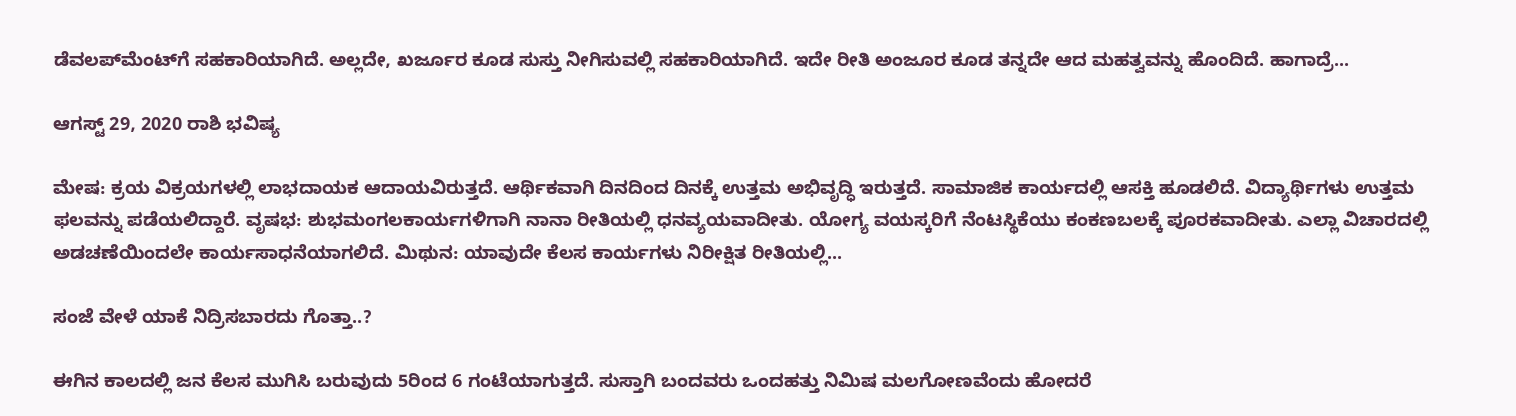ಡೆವಲಪ್‌ಮೆಂಟ್‌ಗೆ ಸಹಕಾರಿಯಾಗಿದೆ. ಅಲ್ಲದೇ, ಖರ್ಜೂರ ಕೂಡ ಸುಸ್ತು ನೀಗಿಸುವಲ್ಲಿ ಸಹಕಾರಿಯಾಗಿದೆ. ಇದೇ ರೀತಿ ಅಂಜೂರ ಕೂಡ ತನ್ನದೇ ಆದ ಮಹತ್ವವನ್ನು ಹೊಂದಿದೆ. ಹಾಗಾದ್ರೆ...

ಆಗಸ್ಟ್ 29, 2020 ರಾಶಿ ಭವಿಷ್ಯ

ಮೇಷ: ಕ್ರಯ ವಿಕ್ರಯಗಳಲ್ಲಿ ಲಾಭದಾಯಕ ಆದಾಯವಿರುತ್ತದೆ. ಆರ್ಥಿಕವಾಗಿ ದಿನದಿಂದ ದಿನಕ್ಕೆ ಉತ್ತಮ ಅಭಿವೃದ್ಧಿ ಇರುತ್ತದೆ. ಸಾಮಾಜಿಕ ಕಾರ್ಯದಲ್ಲಿ ಆಸಕ್ತಿ ಹೂಡಲಿದೆ. ವಿದ್ಯಾರ್ಥಿಗಳು ಉತ್ತಮ ಫಲವನ್ನು ಪಡೆಯಲಿದ್ದಾರೆ. ವೃಷಭ: ಶುಭಮಂಗಲಕಾರ್ಯಗಳಿಗಾಗಿ ನಾನಾ ರೀತಿಯಲ್ಲಿ ಧನವ್ಯಯವಾದೀತು. ಯೋಗ್ಯ ವಯಸ್ಕರಿಗೆ ನೆಂಟಸ್ಥಿಕೆಯು ಕಂಕಣಬಲಕ್ಕೆ ಪೂರಕವಾದೀತು. ಎಲ್ಲಾ ವಿಚಾರದಲ್ಲಿ ಅಡಚಣೆಯಿಂದಲೇ ಕಾರ್ಯಸಾಧನೆಯಾಗಲಿದೆ. ಮಿಥುನ: ಯಾವುದೇ ಕೆಲಸ ಕಾರ್ಯಗಳು ನಿರೀಕ್ಷಿತ ರೀತಿಯಲ್ಲಿ...

ಸಂಜೆ ವೇಳೆ ಯಾಕೆ ನಿದ್ರಿಸಬಾರದು ಗೊತ್ತಾ..?

ಈಗಿನ ಕಾಲದಲ್ಲಿ ಜನ ಕೆಲಸ ಮುಗಿಸಿ ಬರುವುದು 5ರಿಂದ 6 ಗಂಟೆಯಾಗುತ್ತದೆ. ಸುಸ್ತಾಗಿ ಬಂದವರು ಒಂದಹತ್ತು ನಿಮಿಷ ಮಲಗೋಣವೆಂದು ಹೋದರೆ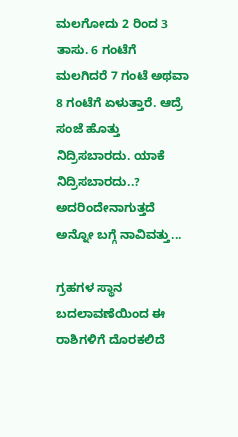ಮಲಗೋದು 2 ರಿಂದ 3 ತಾಸು. 6 ಗಂಟೆಗೆ ಮಲಗಿದರೆ 7 ಗಂಟೆ ಅಥವಾ 8 ಗಂಟೆಗೆ ಏಳುತ್ತಾರೆ. ಆದ್ರೆ ಸಂಜೆ ಹೊತ್ತು ನಿದ್ರಿಸಬಾರದು. ಯಾಕೆ ನಿದ್ರಿಸಬಾರದು..? ಅದರಿಂದೇನಾಗುತ್ತದೆ ಅನ್ನೋ ಬಗ್ಗೆ ನಾವಿವತ್ತು...

ಗ್ರಹಗಳ ಸ್ಥಾನ ಬದಲಾವಣೆಯಿಂದ ಈ ರಾಶಿಗಳಿಗೆ ದೊರಕಲಿದೆ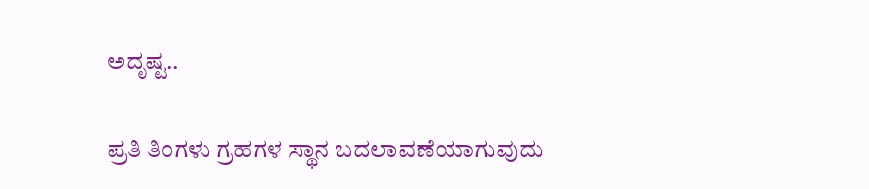ಅದೃಷ್ಟ..

ಪ್ರತಿ ತಿಂಗಳು ಗ್ರಹಗಳ ಸ್ಥಾನ ಬದಲಾವಣೆಯಾಗುವುದು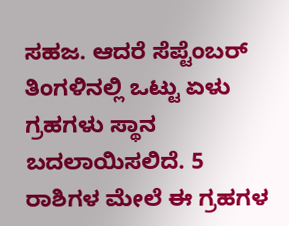ಸಹಜ. ಆದರೆ ಸೆಪ್ಟೆಂಬರ್ ತಿಂಗಳಿನಲ್ಲಿ ಒಟ್ಟು ಏಳು ಗ್ರಹಗಳು ಸ್ಥಾನ ಬದಲಾಯಿಸಲಿದೆ. 5 ರಾಶಿಗಳ ಮೇಲೆ ಈ ಗ್ರಹಗಳ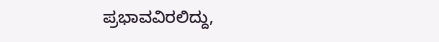ಪ್ರಭಾವವಿರಲಿದ್ದು,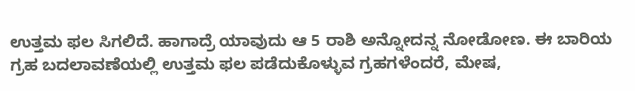ಉತ್ತಮ ಫಲ ಸಿಗಲಿದೆ. ಹಾಗಾದ್ರೆ ಯಾವುದು ಆ 5 ರಾಶಿ ಅನ್ನೋದನ್ನ ನೋಡೋಣ. ಈ ಬಾರಿಯ ಗ್ರಹ ಬದಲಾವಣೆಯಲ್ಲಿ ಉತ್ತಮ ಫಲ ಪಡೆದುಕೊಳ್ಳುವ ಗ್ರಹಗಳೆಂದರೆ, ಮೇಷ,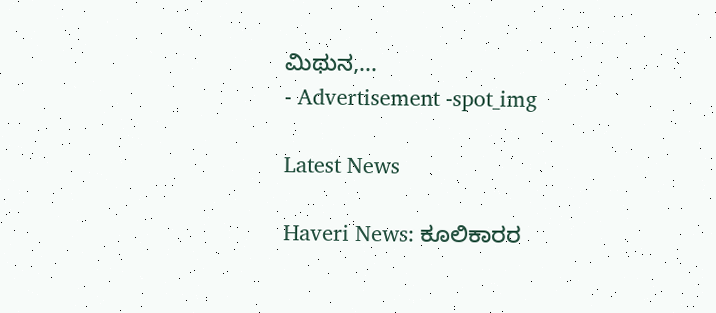ಮಿಥುನ,...
- Advertisement -spot_img

Latest News

Haveri News: ಕೂಲಿಕಾರರ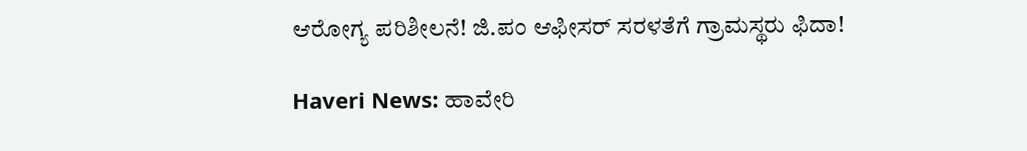ಆರೋಗ್ಯ ಪರಿಶೀಲನೆ! ಜಿ.ಪಂ ಆಫೀಸರ್ ಸರಳತೆಗೆ ಗ್ರಾಮಸ್ಥರು ಫಿದಾ!

Haveri News: ಹಾವೇರಿ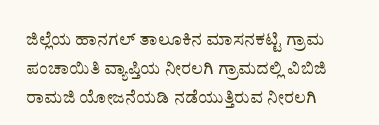ಜಿಲ್ಲೆಯ ಹಾನಗಲ್ ತಾಲೂಕಿನ ಮಾಸನಕಟ್ಟಿ ಗ್ರಾಮ ಪಂಚಾಯಿತಿ ವ್ಯಾಪ್ತಿಯ ನೀರಲಗಿ ಗ್ರಾಮದಲ್ಲಿ ವಿಬಿಜಿ ರಾಮಜಿ ಯೋಜನೆಯಡಿ ನಡೆಯುತ್ತಿರುವ ನೀರಲಗಿ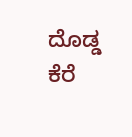ದೊಡ್ಡ ಕೆರೆ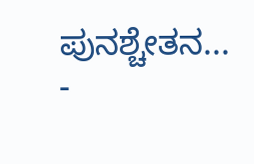ಪುನಶ್ಚೇತನ...
-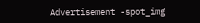Advertisement -spot_img